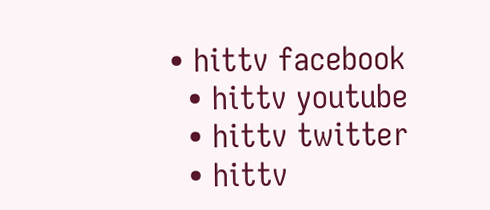• hittv facebook
  • hittv youtube
  • hittv twitter
  • hittv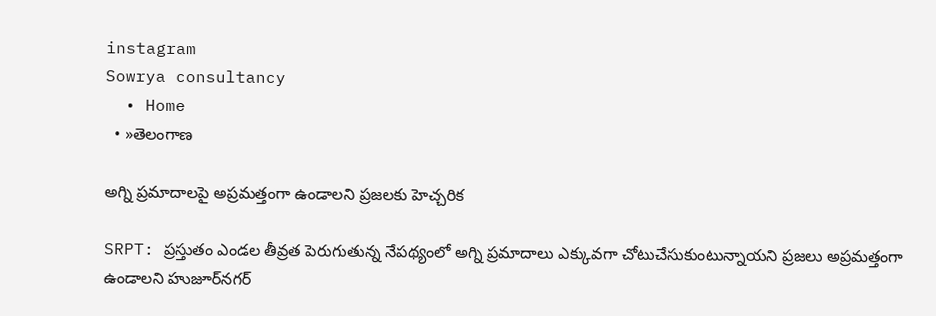instagram
Sowrya consultancy
  • Home
  • »తెలంగాణ

అగ్ని ప్రమాదాలపై అప్రమత్తంగా ఉండాలని ప్రజలకు హెచ్చరిక

SRPT: ప్రస్తుతం ఎండల తీవ్రత పెరుగుతున్న నేపథ్యంలో అగ్ని ప్రమాదాలు ఎక్కువగా చోటుచేసుకుంటున్నాయని ప్రజలు అప్రమత్తంగా ఉండాలని హుజూర్‌నగర్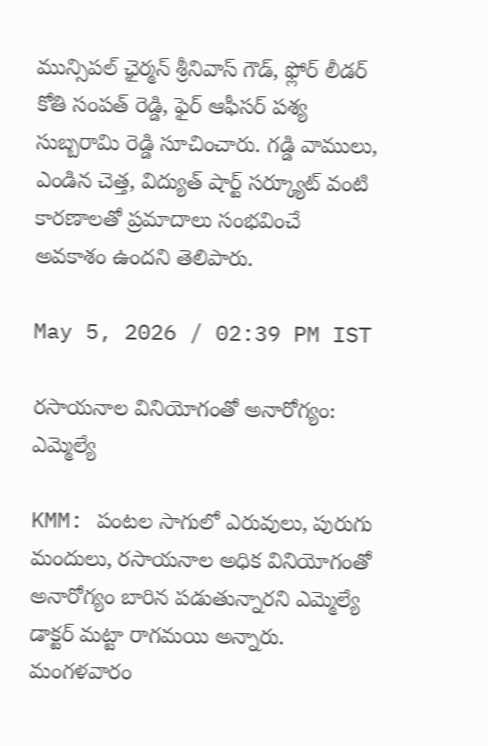మున్సిపల్ ఛైర్మన్ శ్రీనివాస్ గౌడ్, ఫ్లోర్ లీడర్ కోతి సంపత్ రెడ్డి, ఫైర్ ఆఫీసర్ పశ్య సుబ్బరామి రెడ్డి సూచించారు. గడ్డి వాములు, ఎండిన చెత్త, విద్యుత్ షార్ట్ సర్క్యూట్ వంటి కారణాలతో ప్రమాదాలు సంభవించే అవకాశం ఉందని తెలిపారు.

May 5, 2026 / 02:39 PM IST

రసాయనాల వినియోగంతో అనారోగ్యం: ఎమ్మెల్యే

KMM: పంటల సాగులో ఎరువులు, పురుగు మందులు, రసాయనాల అధిక వినియోగంతో అనారోగ్యం బారిన పడుతున్నారని ఎమ్మెల్యే డాక్టర్ మట్టా రాగమయి అన్నారు. మంగళవారం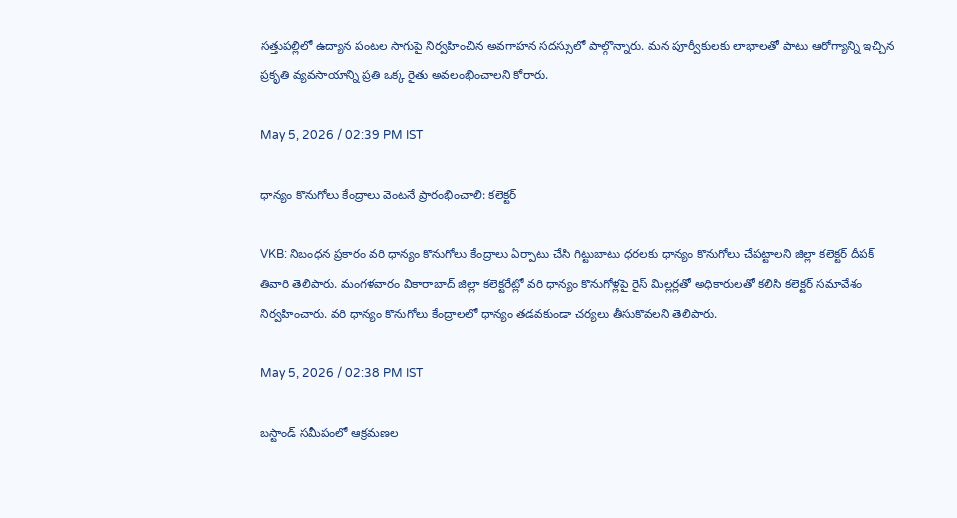సత్తుపల్లిలో ఉద్యాన పంటల సాగుపై నిర్వహించిన‌ అవగాహన సదస్సులో పాల్గొన్నారు. మన పూర్వీకులకు లాభాలతో పాటు ఆరోగ్యాన్ని ఇచ్చిన ప్రకృతి వ్యవసాయాన్ని ప్రతి ఒక్క రైతు అవలంభించాలని కోరారు.

May 5, 2026 / 02:39 PM IST

ధాన్యం కొనుగోలు కేంద్రాలు వెంటనే ప్రారంభించాలి: కలెక్టర్

VKB: నిబంధన ప్రకారం వరి ధాన్యం కొనుగోలు కేంద్రాలు ఏర్పాటు చేసి గిట్టుబాటు ధరలకు ధాన్యం కొనుగోలు చేపట్టాలని జిల్లా కలెక్టర్ దీపక్ తివారి తెలిపారు. మంగళవారం వికారాబాద్ జిల్లా కలెక్టరేట్లో వరి ధాన్యం కొనుగోళ్లపై రైస్ మిల్లర్లతో అధికారులతో కలిసి కలెక్టర్ సమావేశం నిర్వహించారు. వరి ధాన్యం కొనుగోలు కేంద్రాలలో ధాన్యం తడవకుండా చర్యలు తీసుకొవలని తెలిపారు.

May 5, 2026 / 02:38 PM IST

బస్టాండ్ సమీపంలో ఆక్రమణల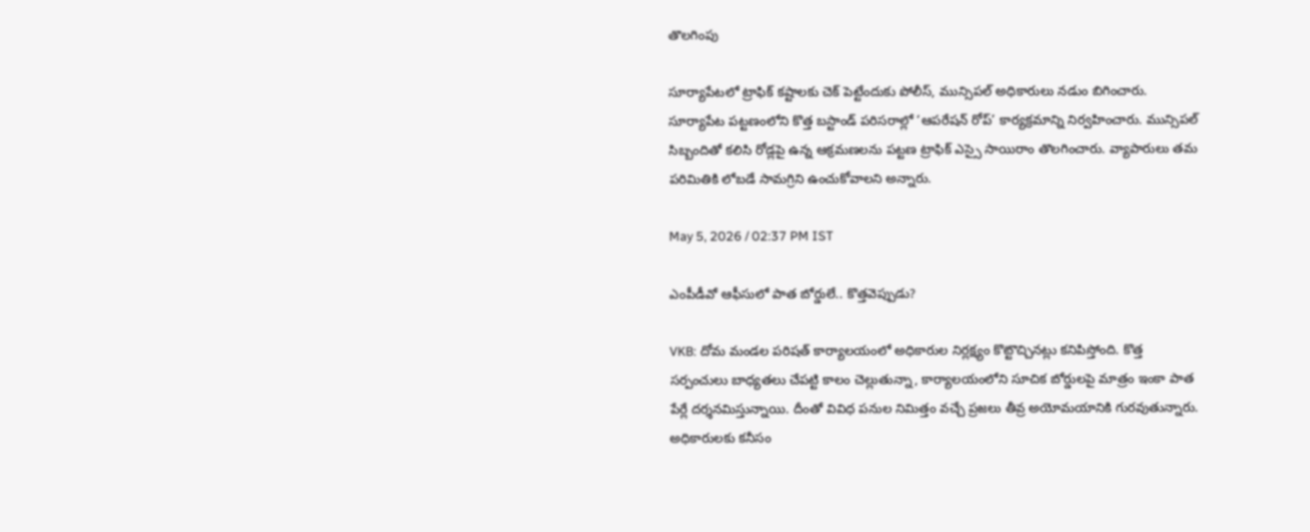తొలగింపు

సూర్యాపేటలో ట్రాఫిక్ కష్టాలకు చెక్ పెట్టేందుకు పోలీస్, మున్సిపల్ అధికారులు నడుం బిగించారు. సూర్యాపేట పట్టణంలోని కొత్త బస్టాండ్ పరిసరాల్లో ‘ఆపరేషన్ రోప్’ కార్యక్రమాన్ని నిర్వహించారు. మున్సిపల్ సిబ్బందితో కలిసి రోడ్లపై ఉన్న ఆక్రమణలను పట్టణ ట్రాఫిక్ ఎస్సై సాయిరాం తొలగించారు. వ్యాపారులు తమ పరిమితికి లోబడే సామగ్రిని ఉంచుకోవాలని అన్నారు.

May 5, 2026 / 02:37 PM IST

ఎంపీడీవో ఆఫీసులో పాత బోర్డులే.. కొత్తవెప్పుడు?

VKB: దోమ మండల పరిషత్ కార్యాలయంలో అధికారుల నిర్లక్ష్యం కొట్టొచ్చినట్లు కనిపిస్తోంది. కొత్త సర్పంచులు బాధ్యతలు చేపట్టి కాలం చెల్లుతున్నా, కార్యాలయంలోని సూచిక బోర్డులపై మాత్రం ఇంకా పాత పేర్లే దర్శనమిస్తున్నాయి. దీంతో వివిధ పనుల నిమిత్తం వచ్చే ప్రజలు తీవ్ర అయోమయానికి గురవుతున్నారు. అధికారులకు కనీసం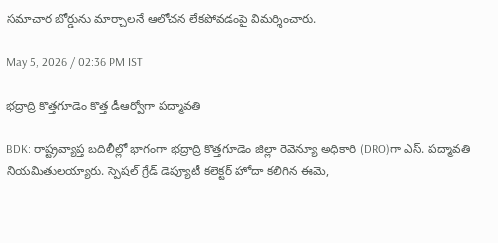సమాచార బోర్డును మార్చాలనే ఆలోచన లేకపోవడంపై విమర్శించారు.

May 5, 2026 / 02:36 PM IST

భద్రాద్రి కొత్తగూడెం కొత్త డీఆర్వోగా పద్మావతి

BDK: రాష్ట్రవ్యాప్త బదిలీల్లో భాగంగా భద్రాద్రి కొత్తగూడెం జిల్లా రెవెన్యూ అధికారి (DRO)గా ఎస్. పద్మావతి నియమితులయ్యారు. స్పెషల్ గ్రేడ్ డెప్యూటీ కలెక్టర్ హోదా కలిగిన ఈమె,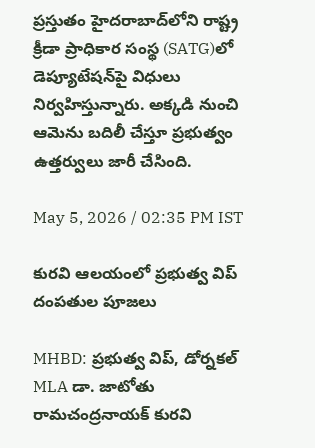ప్రస్తుతం హైదరాబాద్‌లోని రాష్ట్ర క్రీడా ప్రాధికార సంస్థ (SATG)లో డెప్యూటేషన్‌పై విధులు నిర్వహిస్తున్నారు. అక్కడి నుంచి ఆమెను బదిలీ చేస్తూ ప్రభుత్వం ఉత్తర్వులు జారీ చేసింది.

May 5, 2026 / 02:35 PM IST

కురవి ఆలయంలో ప్రభుత్వ విప్ దంపతుల పూజలు

MHBD: ప్రభుత్వ విప్, డోర్నకల్ MLA డా. జాటోతు రామచంద్రనాయక్ కురవి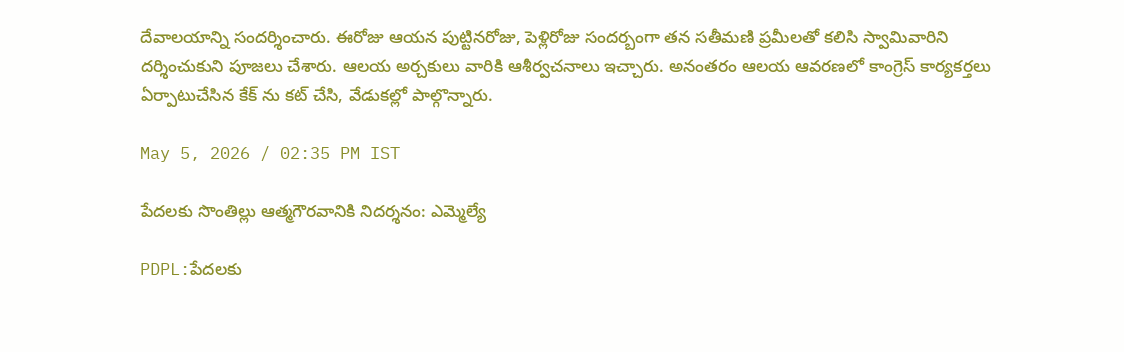దేవాలయాన్ని సందర్శించారు. ఈరోజు ఆయన పుట్టినరోజు, పెళ్లిరోజు సందర్బంగా తన సతీమణి ప్రమీలతో కలిసి స్వామివారిని దర్శించుకుని పూజలు చేశారు. ఆలయ అర్చకులు వారికి ఆశీర్వచనాలు ఇచ్చారు. అనంతరం ఆలయ ఆవరణలో కాంగ్రెస్ కార్యకర్తలు ఏర్పాటుచేసిన కేక్ ను కట్ చేసి, వేడుకల్లో పాల్గొన్నారు.

May 5, 2026 / 02:35 PM IST

పేదలకు సొంతిల్లు ఆత్మగౌరవానికి నిదర్శనం: ఎమ్మెల్యే

PDPL:పేదలకు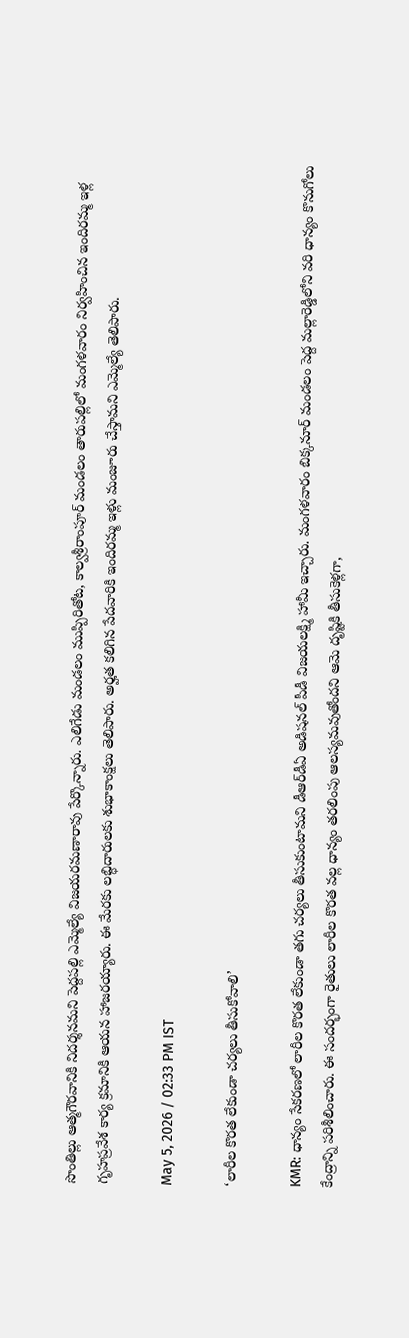సొంతిల్లు ఆత్మగౌరవానికి నిదర్శనమని పెద్దపల్లి ఎమ్మెల్యే విజయరమణారావు పేర్కొన్నారు. ఎలిగేడు మండలం ముప్పిరితోట, కాల్వశ్రీరాంపూర్ మండలం తారుపల్లిలో మంగళవారం నిర్వహించిన ఇందిరమ్మ ఇళ్ల గృహప్రవేశ కార్య క్రమానికి ఆయన హాజరయ్యారు. ఈ మేరకు లబ్ధిదారులకు శుభాకాంక్షలు తెలిపారు. అర్హత కలిగిన పేదవారికి ఇందిరమ్మ ఇళ్లు మంజూరు చేస్తామని ఎమ్మెల్యే తెలిపారు.

May 5, 2026 / 02:33 PM IST

‘లారీల కొరత లేకుండా చర్యలు తీసుకోవాలి’

KMR: ధాన్యం సేకరణలో లారీల కొరత లేకుండా తగు చర్యలు తీసుకుంటామని డీఆర్‌డీఏ అడిషనల్ పీడీ విజయలక్ష్మి హామీ ఇచ్చారు. మంగళవారం బిక్కనూర్ మండలం పెద్ద మల్లారెడ్డిలోని వరి ధాన్యం కొనుగోలు కేంద్రాన్ని పరిశీలించారు. ఈ సందర్భంగా రైతులు లారీల కొరత వల్ల ధాన్యం తరలింపు ఆలస్యమవుతోందని ఆమె దృష్టికి తీసుకెళ్లగా,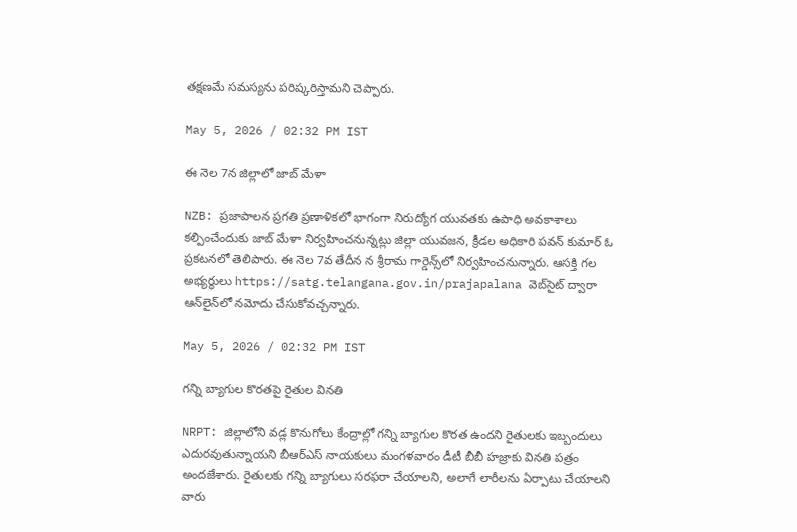తక్షణమే సమస్యను పరిష్కరిస్తామని చెప్పారు.

May 5, 2026 / 02:32 PM IST

ఈ నెల 7న జిల్లాలో జాబ్ మేళా

NZB: ప్రజాపాలన ప్రగతి ప్రణాళికలో భాగంగా నిరుద్యోగ యువతకు ఉపాధి అవకాశాలు కల్పించేందుకు జాబ్ మేళా నిర్వహించనున్నట్లు జిల్లా యువజన, క్రీడల అధికారి పవన్ కుమార్ ఓ ప్రకటనలో తెలిపారు. ఈ నెల 7వ తేదీన న శ్రీరామ గార్డెన్స్‌లో నిర్వహించనున్నారు. ఆసక్తి గల అభ్యర్థులు https://satg.telangana.gov.in/prajapalana వెబ్‌సైట్ ద్వారా ఆన్‌లైన్‌లో నమోదు చేసుకోవచ్చన్నారు.

May 5, 2026 / 02:32 PM IST

గన్ని బ్యాగుల కొరతపై రైతుల వినతి

NRPT: జిల్లాలోని వడ్ల కొనుగోలు కేంద్రాల్లో గన్ని బ్యాగుల కొరత ఉందని రైతులకు ఇబ్బందులు ఎదురవుతున్నాయని బీఆర్ఎస్ నాయకులు మంగళవారం డీటీ బీబీ హజ్రాకు వినతి పత్రం అందజేశారు. రైతులకు గన్ని బ్యాగులు సరఫరా చేయాలని, అలాగే లారీలను ఏర్పాటు చేయాలని వారు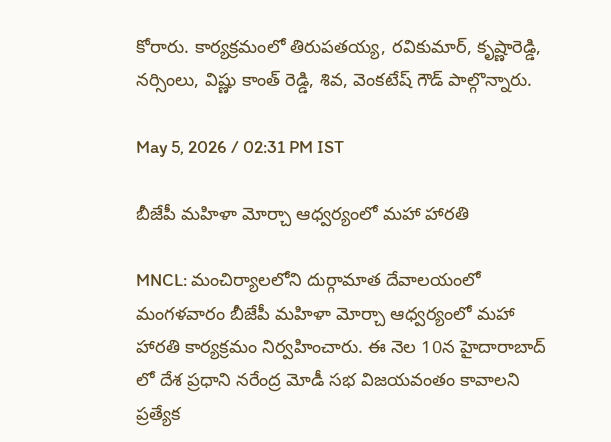కోరారు. కార్యక్రమంలో తిరుపతయ్య, రవికుమార్, కృష్ణారెడ్డి, నర్సింలు, విష్ణు కాంత్ రెడ్డి, శివ, వెంకటేష్ గౌడ్ పాల్గొన్నారు.

May 5, 2026 / 02:31 PM IST

బీజేపీ మహిళా మోర్చా ఆధ్వర్యంలో మహా హారతి

MNCL: మంచిర్యాలలోని దుర్గామాత దేవాలయంలో మంగళవారం బీజేపీ మహిళా మోర్చా ఆధ్వర్యంలో మహా హారతి కార్యక్రమం నిర్వహించారు. ఈ నెల 10న హైదారాబాద్ లో దేశ ప్రధాని నరేంద్ర మోడీ సభ విజయవంతం కావాలని ప్రత్యేక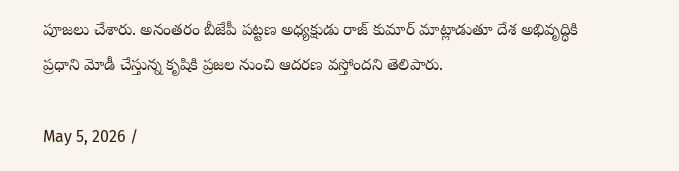పూజలు చేశారు. అనంతరం బీజేపీ పట్టణ అధ్యక్షుడు రాజ్ కుమార్ మాట్లాడుతూ దేశ అభివృద్ధికి ప్రధాని మోడీ చేస్తున్న కృషికి ప్రజల నుంచి ఆదరణ వస్తోందని తెలిపారు.

May 5, 2026 /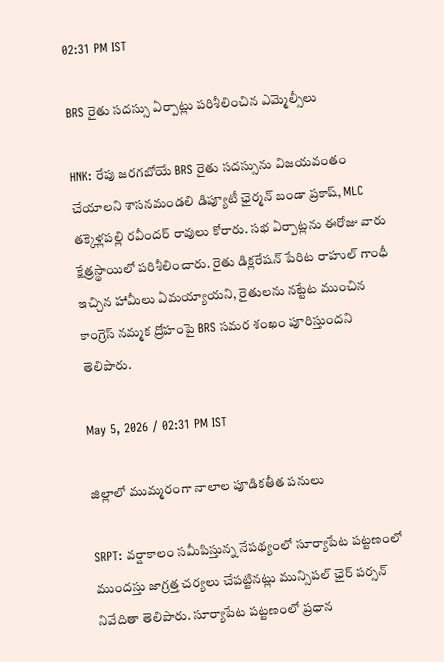02:31 PM IST

BRS రైతు సదస్సు ఏర్పాట్లు పరిశీలించిన ఎమ్మెల్సీలు

HNK: రేపు జరగబోయే BRS రైతు సదస్సును విజయవంతం చేయాలని శాసనమండలి డిప్యూటీ ఛైర్మన్ బండా ప్రకాష్, MLC తక్కెళ్లపల్లి రవీందర్ రావులు కోరారు. సభ ఏర్పాట్లను ఈరోజు వారు క్షేత్రస్థాయిలో పరిశీలించారు. రైతు డిక్లరేషన్ పేరిట రాహుల్ గాంధీ ఇచ్చిన హామీలు ఏమయ్యాయని, రైతులను నట్టేట ముంచిన కాంగ్రెస్ నమ్మక ద్రోహంపై BRS సమర శంఖం పూరిస్తుందని తెలిపారు.

May 5, 2026 / 02:31 PM IST

జిల్లాలో ముమ్మరంగా నాలాల పూడికతీత పనులు

SRPT: వర్షాకాలం సమీపిస్తున్న నేపథ్యంలో సూర్యాపేట పట్టణంలో ముందస్తు జాగ్రత్త చర్యలు చేపట్టినట్లు మున్సిపల్ ఛైర్ పర్సన్ నివేదితా తెలిపారు. సూర్యాపేట పట్టణంలో ప్రధాన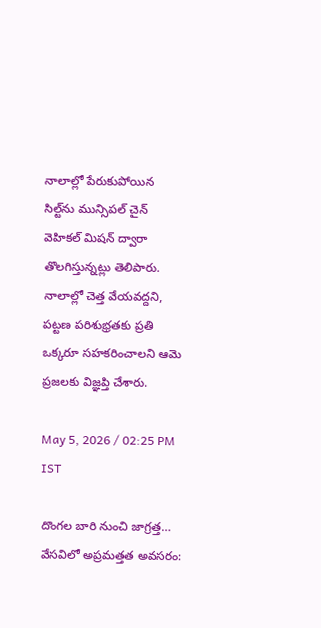నాలాల్లో పేరుకుపోయిన సిల్ట్‌ను మున్సిపల్ చైన్ వెహికల్ మిషన్ ద్వారా తొలగిస్తున్నట్లు తెలిపారు. నాలాల్లో చెత్త వేయవద్దని, పట్టణ పరిశుభ్రతకు ప్రతి ఒక్కరూ సహకరించాలని ఆమె ప్రజలకు విజ్ఞప్తి చేశారు.

May 5, 2026 / 02:25 PM IST

దొంగల బారి నుంచి జాగ్రత్త… వేసవిలో అప్రమత్తత అవసరం: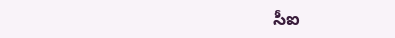సీఐ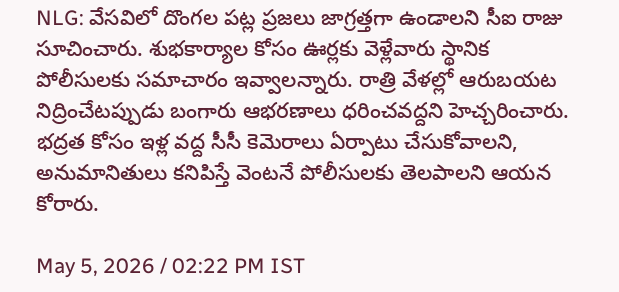NLG: వేసవిలో దొంగల పట్ల ప్రజలు జాగ్రత్తగా ఉండాలని సీఐ రాజు సూచించారు. శుభకార్యాల కోసం ఊర్లకు వెళ్లేవారు స్థానిక పోలీసులకు సమాచారం ఇవ్వాలన్నారు. రాత్రి వేళల్లో ఆరుబయట నిద్రించేటప్పుడు బంగారు ఆభరణాలు ధరించవద్దని హెచ్చరించారు. భద్రత కోసం ఇళ్ల వద్ద సీసీ కెమెరాలు ఏర్పాటు చేసుకోవాలని, అనుమానితులు కనిపిస్తే వెంటనే పోలీసులకు తెలపాలని ఆయన కోరారు.

May 5, 2026 / 02:22 PM IST